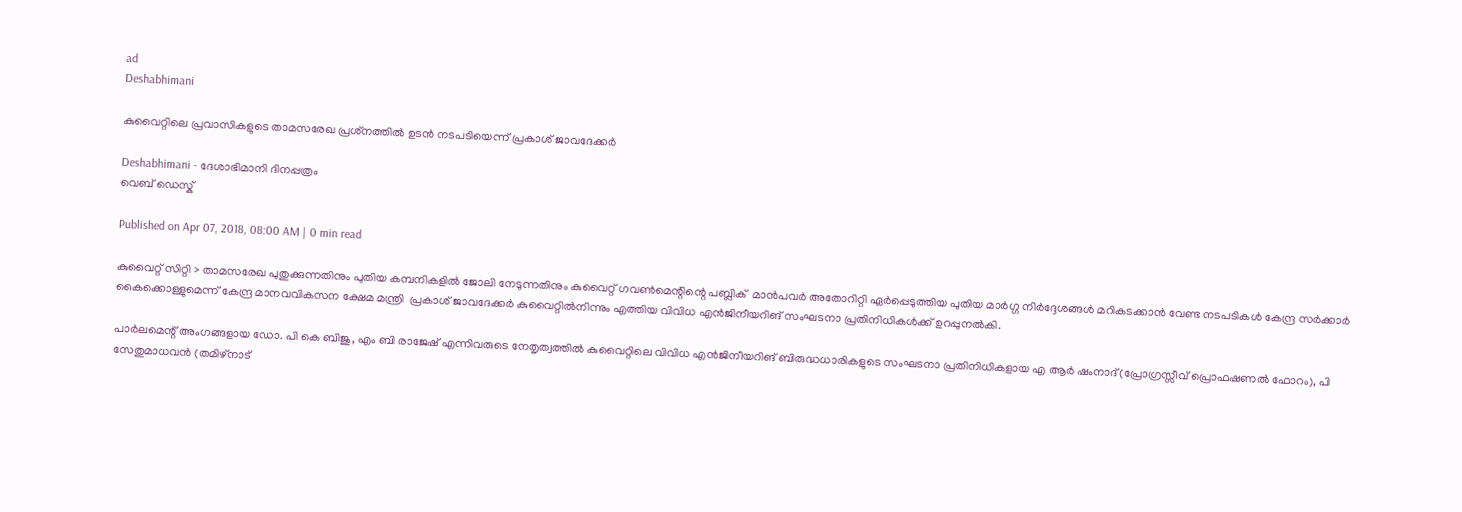ad
Deshabhimani

കുവൈറ്റിലെ പ്രവാസികളുടെ താമസരേഖ പ്രശ്‌നത്തിൽ ഉടൻ നടപടിയെന്ന് പ്രകാശ് ജാവദേക്കർ

Deshabhimani - ദേശാഭിമാനി ദിനപ്പത്രം
വെബ് ഡെസ്ക്

Published on Apr 07, 2018, 08:00 AM | 0 min read

കുവൈറ്റ്‌ സിറ്റി > താമസരേഖ പുതുക്കുന്നതിനും പുതിയ കമ്പനികളിൽ ജോലി നേടുന്നതിനും കുവൈറ്റ് ഗവൺമെന്റിന്റെ പബ്ലിക്  മാൻപവർ അതോറിറ്റി ഏർപ്പെടുത്തിയ പുതിയ മാർഗ്ഗ നിർദ്ദേശങ്ങൾ മറികടക്കാൻ വേണ്ട നടപടികൾ കേന്ദ്ര സർക്കാർ  കൈക്കൊള്ളുമെന്ന് കേന്ദ്ര മാനവവികസന ക്ഷേമ മന്ത്രി  പ്രകാശ് ജാവദേക്കർ കുവൈറ്റിൽനിന്നും എത്തിയ വിവിധ എൻജിനീയറിങ് സംഘടനാ പ്രതിനിധികൾക്ക് ഉറപ്പുനൽകി.

പാർലമെന്റ് അംഗങ്ങളായ ഡോ. പി കെ ബിജു, എം ബി രാജേഷ് എന്നിവരുടെ നേതൃത്വത്തിൽ കുവൈറ്റിലെ വിവിധ എൻജിനീയറിങ് ബിരുദ്ധധാരികളുടെ സംഘടനാ പ്രതിനിധികളായ എ ആർ ഷംനാദ്(പ്രോഗ്രസ്സീവ് പ്രൊഫഷണൽ ഫോറം), പി സേതുമാധവൻ (തമിഴ്‌നാട്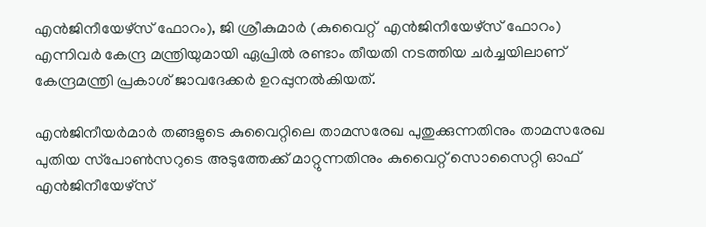എൻജിനീയേഴ്‌സ് ഫോറം), ജി ശ്രീകുമാർ (കുവൈറ്റ്  എൻജിനീയേഴ്‌സ് ഫോറം) എന്നിവർ കേന്ദ്ര മന്ത്രിയുമായി ഏപ്രിൽ രണ്ടാം തീയതി നടത്തിയ ചർച്ചയിലാണ്  കേന്ദ്രമന്ത്രി പ്രകാശ് ജാവദേക്കർ ഉറപ്പുനൽകിയത്.

എൻജിനീയർമാർ തങ്ങളുടെ കുവൈറ്റിലെ താമസരേഖ പുതുക്കുന്നതിനും താമസരേഖ  പുതിയ സ്‌പോൺസറുടെ അടുത്തേക്ക് മാറ്റുന്നതിനും കുവൈറ്റ് സൊസൈറ്റി ഓഫ് എൻജിനീയേഴ്‌സ്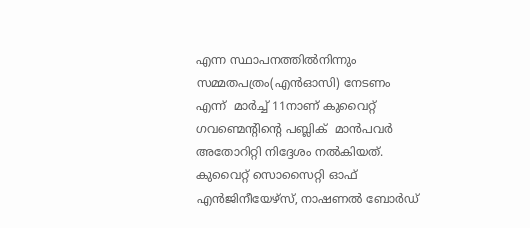എന്ന സ്ഥാപനത്തിൽനിന്നും സമ്മതപത്രം(എൻഓസി) നേടണം എന്ന്  മാർച്ച്‌ 11നാണ്‌ കുവൈറ്റ് ഗവണ്മെന്റിന്റെ പബ്ലിക്  മാൻപവർ അതോറിറ്റി നിദ്ദേശം നല്‍കിയത്. കുവൈറ്റ് സൊസൈറ്റി ഓഫ് എൻജിനീയേഴ്‌സ്, നാഷണൽ ബോർഡ്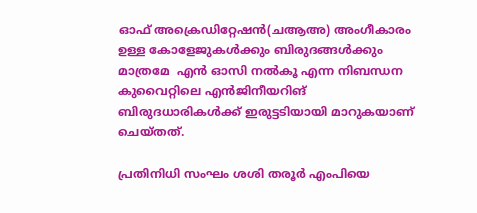ഓഫ് അക്രെഡിറ്റേഷൻ(ചആഅ) അംഗീകാരം ഉള്ള കോളേജുകൾക്കും ബിരുദങ്ങൾക്കും മാത്രമേ  എൻ ഓസി നൽകൂ എന്ന നിബന്ധന കുവൈറ്റിലെ എൻജിനീയറിങ് ബിരുദധാരികൾക്ക് ഇരുട്ടടിയായി മാറുകയാണ് ചെയ്തത്.

പ്രതിനിധി സംഘം ശശി തരൂർ എംപിയെ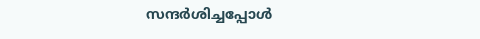സന്ദർശിച്ചപ്പോൾ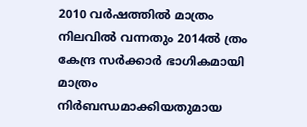2010 വർഷത്തിൽ മാത്രം നിലവിൽ വന്നതും 2014ൽ ത്രം കേന്ദ്ര സർക്കാർ ഭാഗികമായി മാത്രം നിർബന്ധമാക്കിയതുമായ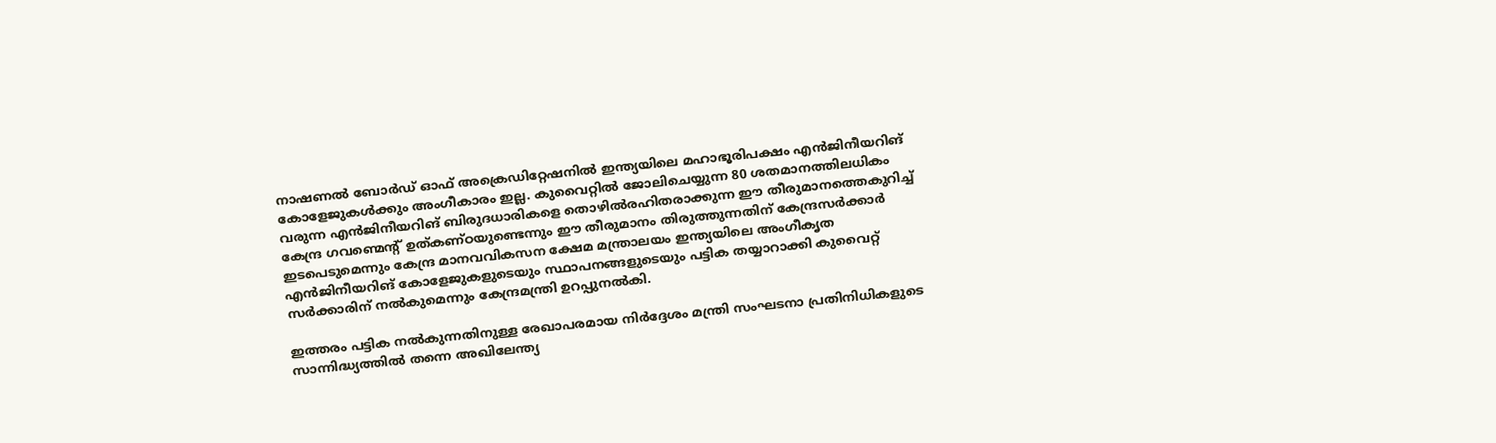നാഷണൽ ബോർഡ് ഓഫ് അക്രെഡിറ്റേഷനിൽ ഇന്ത്യയിലെ മഹാഭൂരിപക്ഷം എൻജിനീയറിങ് കോളേജുകൾക്കും അംഗീകാരം ഇല്ല. കുവൈറ്റിൽ ജോലിചെയ്യുന്ന 80 ശതമാനത്തിലധികം വരുന്ന എൻജിനീയറിങ് ബിരുദധാരികളെ തൊഴിൽരഹിതരാക്കുന്ന ഈ തീരുമാനത്തെകുറിച്ച്‌ കേന്ദ്ര ഗവണ്മെന്റ് ഉത്കണ്ഠയുണ്ടെന്നും ഈ തീരുമാനം തിരുത്തുന്നതിന് കേന്ദ്രസർക്കാർ ഇടപെടുമെന്നും കേന്ദ്ര മാനവവികസന ക്ഷേമ മന്ത്രാലയം ഇന്ത്യയിലെ അംഗീകൃത എൻജിനീയറിങ് കോളേജുകളുടെയും സ്ഥാപനങ്ങളുടെയും പട്ടിക തയ്യാറാക്കി കുവൈറ്റ് സർക്കാരിന് നൽകുമെന്നും കേന്ദ്രമന്ത്രി ഉറപ്പുനൽകി.

ഇത്തരം പട്ടിക നൽകുന്നതിനുള്ള രേഖാപരമായ നിർദ്ദേശം മന്ത്രി സംഘടനാ പ്രതിനിധികളുടെ സാന്നിദ്ധ്യത്തിൽ തന്നെ അഖിലേന്ത്യ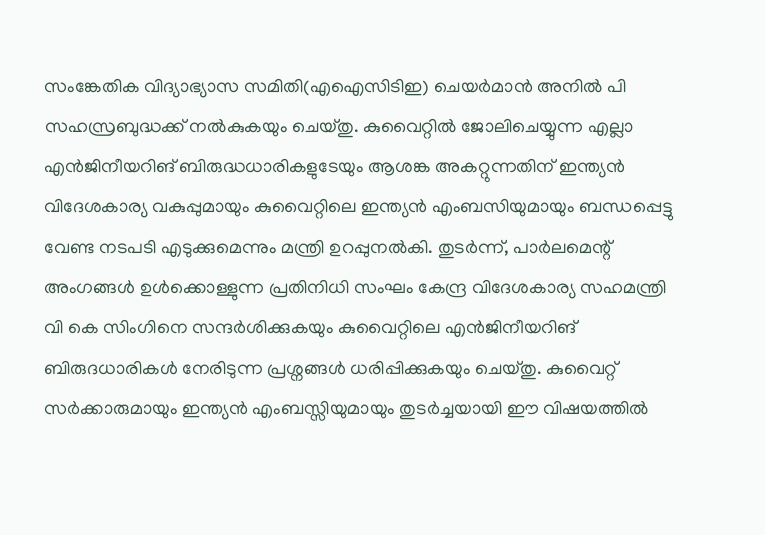സംങ്കേതിക വിദ്യാഭ്യാസ സമിതി(എഐസിടിഇ) ചെയർമാൻ അനിൽ പി സഹസ്രബുദ്ധക്ക് നൽകുകയും ചെയ്തു. കുവൈറ്റിൽ ജോലിചെയ്യുന്ന എല്ലാ  എൻജിനീയറിങ് ബിരുദ്ധധാരികളുടേയും ആശങ്ക അകറ്റുന്നതിന് ഇന്ത്യൻ വിദേശകാര്യ വകുപ്പുമായും കുവൈറ്റിലെ ഇന്ത്യൻ എംബസിയുമായും ബന്ധപ്പെട്ടു വേണ്ട നടപടി എടുക്കുമെന്നും മന്ത്രി ഉറപ്പുനൽകി. തുടർന്ന്, പാർലമെന്റ് അംഗങ്ങൾ ഉൾക്കൊള്ളുന്ന പ്രതിനിധി സംഘം കേന്ദ്ര വിദേശകാര്യ സഹമന്ത്രി വി കെ സിംഗിനെ സന്ദർശിക്കുകയും കുവൈറ്റിലെ എൻജിനീയറിങ് ബിരുദധാരികൾ നേരിടുന്ന പ്രശ്നങ്ങൾ ധരിപ്പിക്കുകയും ചെയ്തു. കുവൈറ്റ് സർക്കാരുമായും ഇന്ത്യൻ എംബസ്സിയുമായും തുടർച്ചയായി ഈ വിഷയത്തിൽ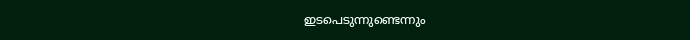ഇടപെടുന്നുണ്ടെന്നും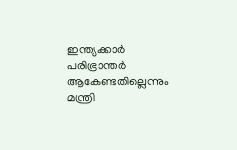ഇന്ത്യക്കാർ പരിഭ്രാന്തർ ആകേണ്ടതില്ലെന്നും മന്ത്രി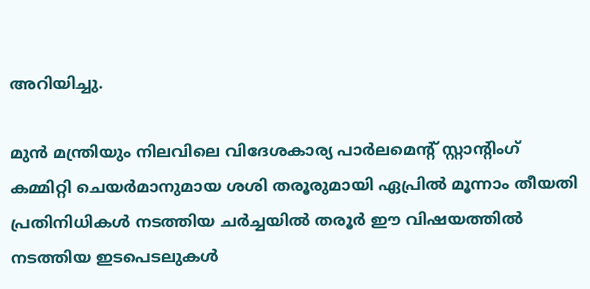അറിയിച്ചു.

മുൻ മന്ത്രിയും നിലവിലെ വിദേശകാര്യ പാര്‍ലമെന്റ് സ്റ്റാന്റിംഗ് കമ്മിറ്റി ചെയര്‍മാനുമായ ശശി തരൂരുമായി ഏപ്രിൽ മൂന്നാം തീയതി പ്രതിനിധികൾ നടത്തിയ ചർച്ചയിൽ തരൂർ ഈ വിഷയത്തിൽ നടത്തിയ ഇടപെടലുകൾ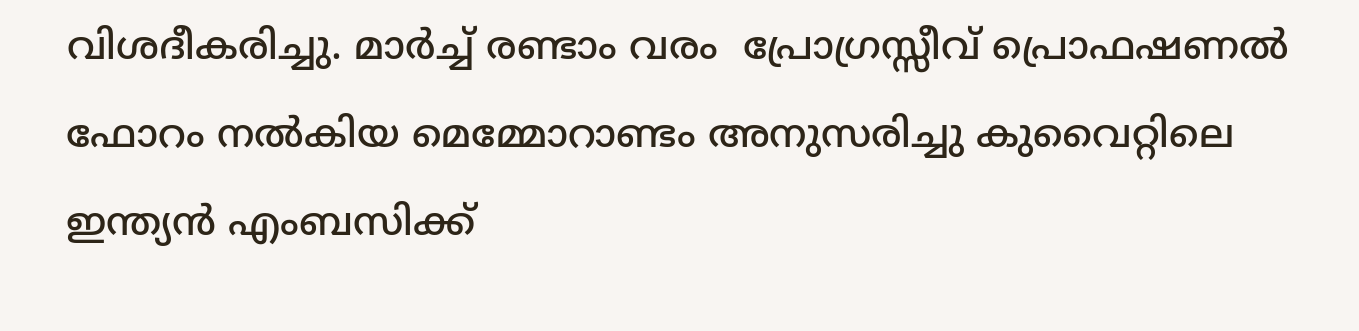വിശദീകരിച്ചു. മാർച്ച്‌ രണ്ടാം വരം  പ്രോഗ്രസ്സീവ് പ്രൊഫഷണൽ ഫോറം നൽകിയ മെമ്മോറാണ്ടം അനുസരിച്ചു കുവൈറ്റിലെ ഇന്ത്യൻ എംബസിക്ക്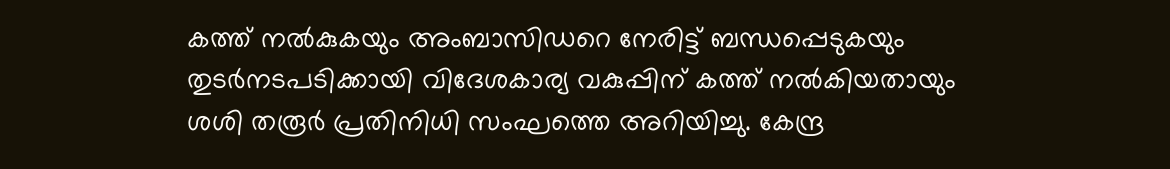കത്ത് നൽകുകയും അംബാസിഡറെ നേരിട്ട് ബന്ധപ്പെടുകയും തുടർനടപടിക്കായി വിദേശകാര്യ വകുപ്പിന് കത്ത് നൽകിയതായും ശശി തരൂർ പ്രതിനിധി സംഘത്തെ അറിയിച്ചു. കേന്ദ്ര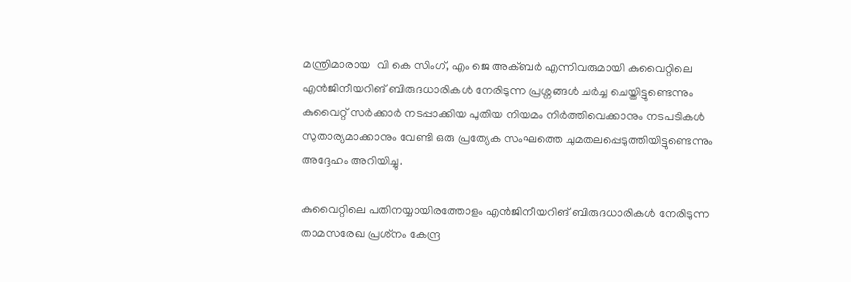മന്ത്രിമാരായ  വി കെ സിംഗ്, എം ജെ അക്ബർ എന്നിവരുമായി കുവൈറ്റിലെ എൻജിനീയറിങ് ബിരുദധാരികൾ നേരിടുന്ന പ്രശ്നങ്ങൾ ചർച്ച ചെയ്തിട്ടുണ്ടെന്നും കുവൈറ്റ് സർക്കാർ നടപ്പാക്കിയ പുതിയ നിയമം നിർത്തിവെക്കാനും നടപടികൾ സുതാര്യമാക്കാനും വേണ്ടി ഒരു പ്രത്യേക സംഘത്തെ ചുമതലപ്പെടുത്തിയിട്ടുണ്ടെന്നും അദ്ദേഹം അറിയിച്ചു.

കുവൈറ്റിലെ പതിനയ്യായിരത്തോളം എൻജിനീയറിങ് ബിരുദധാരികൾ നേരിടുന്ന താമസരേഖ പ്രശ്‌നം കേന്ദ്ര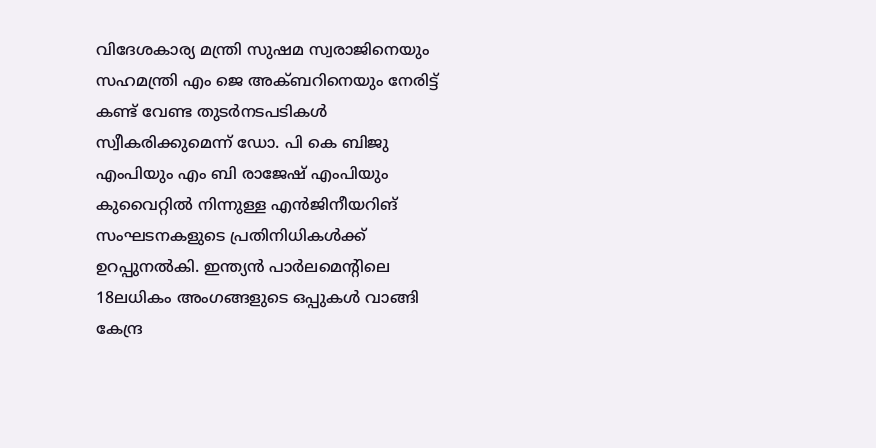വിദേശകാര്യ മന്ത്രി സുഷമ സ്വരാജിനെയും സഹമന്ത്രി എം ജെ അക്ബറിനെയും നേരിട്ട് കണ്ട് വേണ്ട തുടർനടപടികൾ സ്വീകരിക്കുമെന്ന് ഡോ. പി കെ ബിജു എംപിയും എം ബി രാജേഷ് എംപിയും കുവൈറ്റിൽ നിന്നുള്ള എൻജിനീയറിങ് സംഘടനകളുടെ പ്രതിനിധികൾക്ക്  ഉറപ്പുനൽകി. ഇന്ത്യൻ പാർലമെന്റിലെ 18ലധികം അംഗങ്ങളുടെ ഒപ്പുകൾ വാങ്ങി കേന്ദ്ര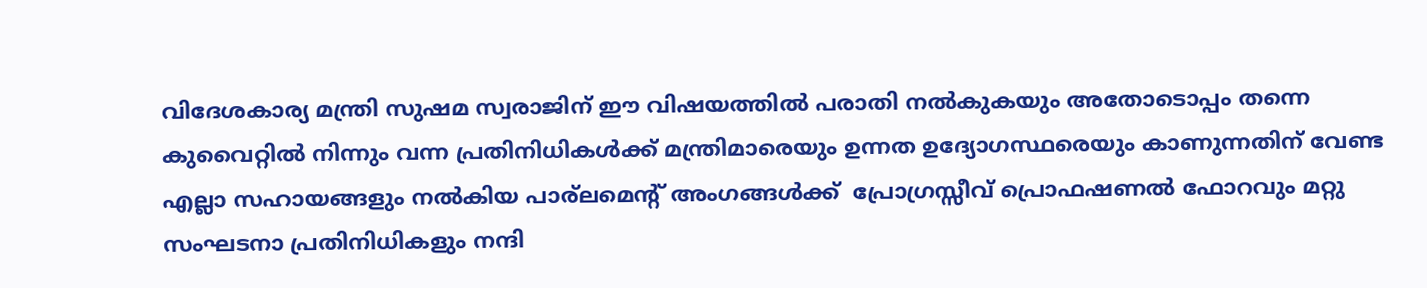വിദേശകാര്യ മന്ത്രി സുഷമ സ്വരാജിന് ഈ വിഷയത്തിൽ പരാതി നൽകുകയും അതോടൊപ്പം തന്നെ കുവൈറ്റിൽ നിന്നും വന്ന പ്രതിനിധികൾക്ക് മന്ത്രിമാരെയും ഉന്നത ഉദ്യോഗസ്ഥരെയും കാണുന്നതിന് വേണ്ട എല്ലാ സഹായങ്ങളും നൽകിയ പാര്ലമെന്റ് അംഗങ്ങൾക്ക്  പ്രോഗ്രസ്സീവ് പ്രൊഫഷണൽ ഫോറവും മറ്റു സംഘടനാ പ്രതിനിധികളും നന്ദി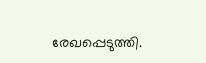രേഖപ്പെടുത്തി.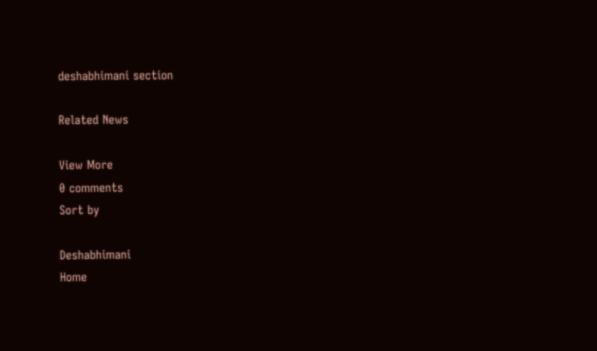deshabhimani section

Related News

View More
0 comments
Sort by

Deshabhimani
Home